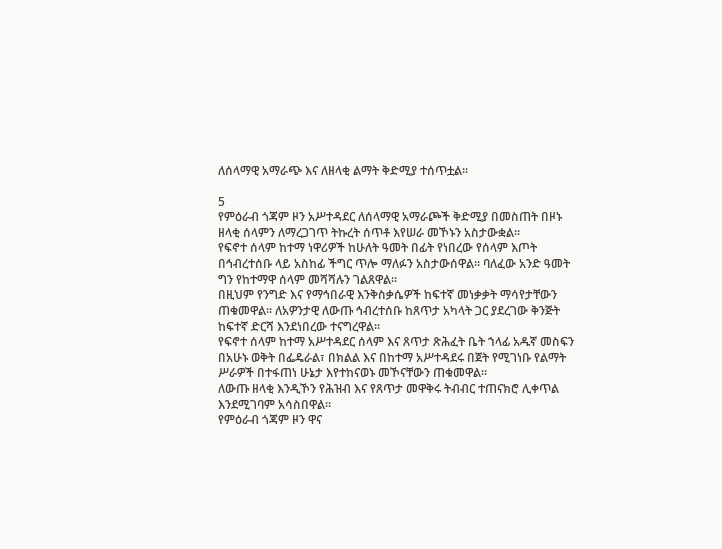ለሰላማዊ አማራጭ እና ለዘላቂ ልማት ቅድሚያ ተሰጥቷል።

5
የምዕራብ ጎጃም ዞን አሥተዳደር ለሰላማዊ አማራጮች ቅድሚያ በመስጠት በዞኑ ዘላቂ ሰላምን ለማረጋገጥ ትኩረት ሰጥቶ እየሠራ መኾኑን አስታውቋል።
የፍኖተ ሰላም ከተማ ነዋሪዎች ከሁለት ዓመት በፊት የነበረው የሰላም እጦት በኅብረተሰቡ ላይ አስከፊ ችግር ጥሎ ማለፉን አስታውሰዋል። ባለፈው አንድ ዓመት ግን የከተማዋ ሰላም መሻሻሉን ገልጸዋል።
በዚህም የንግድ እና የማኅበራዊ እንቅስቃሴዎች ከፍተኛ መነቃቃት ማሳየታቸውን ጠቁመዋል። ለአዎንታዊ ለውጡ ኅብረተሰቡ ከጸጥታ አካላት ጋር ያደረገው ቅንጅት ከፍተኛ ድርሻ እንደነበረው ተናግረዋል።
የፍኖተ ሰላም ከተማ አሥተዳደር ሰላም እና ጸጥታ ጽሕፈት ቤት ኀላፊ አዱኛ መስፍን በአሁኑ ወቅት በፌዴራል፣ በክልል እና በከተማ አሥተዳደሩ በጀት የሚገነቡ የልማት ሥራዎች በተፋጠነ ሁኔታ እየተከናወኑ መኾናቸውን ጠቁመዋል።
ለውጡ ዘላቂ እንዲኾን የሕዝብ እና የጸጥታ መዋቅሩ ትብብር ተጠናክሮ ሊቀጥል እንደሚገባም አሳስበዋል።
የምዕራብ ጎጃም ዞን ዋና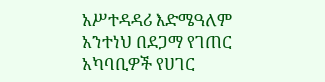አሥተዳዳሪ እድሜዓለም አንተነህ በደጋማ የገጠር አካባቢዎች የሀገር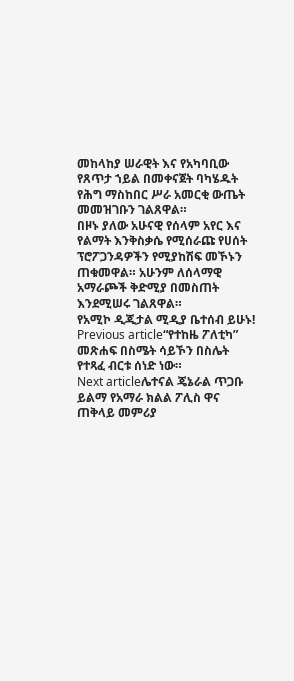መከላከያ ሠራዊት እና የአካባቢው የጸጥታ ኀይል በመቀናጀት ባካሄዱት የሕግ ማስከበር ሥራ አመርቂ ውጤት መመዝገቡን ገልጸዋል።
በዞኑ ያለው አሁናዊ የሰላም አየር እና የልማት እንቅስቃሴ የሚሰራጩ የሀሰት ፕሮፖጋንዳዎችን የሚያከሽፍ መኾኑን ጠቁመዋል። አሁንም ለሰላማዊ አማራጮች ቅድሚያ በመስጠት እንደሚሠሩ ገልጸዋል።
የአሚኮ ዲጂታል ሚዲያ ቤተሰብ ይሁኑ!
Previous article“የተከዜ ፖለቲካ” መጽሐፍ በስሜት ሳይኾን በስሌት የተጻፈ ብርቱ ሰነድ ነው።
Next articleሌተናል ጄኔራል ጥጋቡ ይልማ የአማራ ክልል ፖሊስ ዋና ጠቅላይ መምሪያ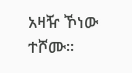አዛዥ ኾነው ተሾሙ።